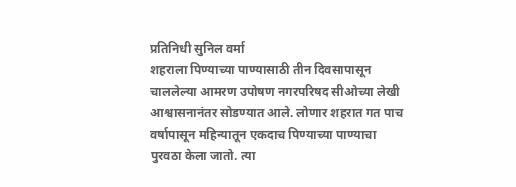प्रतिनिधी सुनिल वर्मा
शहराला पिण्याच्या पाण्यासाठी तीन दिवसापासून चाललेल्या आमरण उपोषण नगरपरिषद सीओच्या लेखी आश्वासनानंतर सोडण्यात आले. लोणार शहरात गत पाच वर्षापासून महिन्यातून एकदाच पिण्याच्या पाण्याचा पुरवठा केला जातो. त्या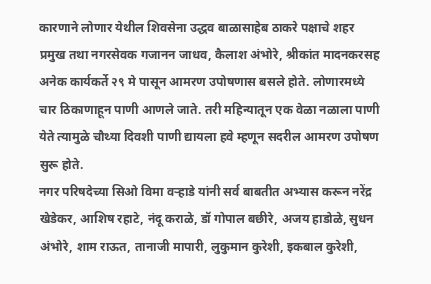कारणाने लोणार येथील शिवसेना उद्धव बाळासाहेब ठाकरे पक्षाचे शहर प्रमुख तथा नगरसेवक गजानन जाधव, कैलाश अंभोरे, श्रीकांत मादनकरसह अनेक कार्यकर्ते २९ मे पासून आमरण उपोषणास बसले होते. लोणारमध्ये चार ठिकाणाहून पाणी आणले जाते. तरी महिन्यातून एक वेळा नळाला पाणी येते त्यामुळे चौथ्या दिवशी पाणी द्यायला हवे म्हणून सदरील आमरण उपोषण सुरू होते.
नगर परिषदेच्या सिओ विमा वऱ्हाडे यांनी सर्व बाबतीत अभ्यास करून नरेंद्र खेडेकर, आशिष रहाटे, नंदू कराळे, डॉ गोपाल बछीरे, अजय हाडोळे, सुधन अंभोरे, शाम राऊत, तानाजी मापारी, लुकुमान कुरेशी, इकबाल कुरेशी,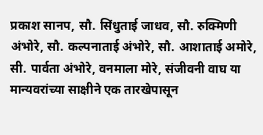प्रकाश सानप, सौ. सिंधुताई जाधव, सौ. रुक्मिणी अंभोरे, सौ. कल्पनाताई अंभोरे, सौ. आशाताई अमोरे, सी. पार्वता अंभोरे, वनमाला मोरे, संजीवनी वाघ या मान्यवरांच्या साक्षीने एक तारखेपासून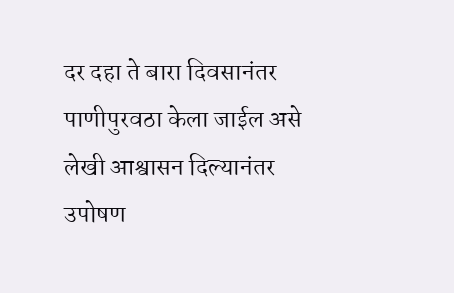दर दहा ते बारा दिवसानंतर पाणीपुरवठा केला जाईल असे लेखी आश्वासन दिल्यानंतर उपोषण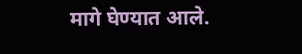मागे घेण्यात आले.